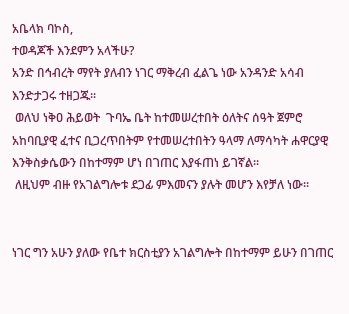አቤላክ ባኮስ,
ተወዳጆች እንደምን አላችሁ?
አንድ በኅብረት ማየት ያለብን ነገር ማቅረብ ፈልጌ ነው አንዳንድ አሳብ እንድታጋሩ ተዘጋጁ፡፡
 ወለህ ነቅዐ ሕይወት  ጉባኤ ቤት ከተመሠረተበት ዕለትና ሰዓት ጀምሮ አከባቢያዊ ፈተና ቢጋረጥበትም የተመሠረተበትን ዓላማ ለማሳካት ሐዋርያዊ እንቅስቃሴውን በከተማም ሆነ በገጠር እያፋጠነ ይገኛል፡፡
 ለዚህም ብዙ የአገልግሎቱ ደጋፊ ምእመናን ያሉት መሆን እየቻለ ነው፡፡


ነገር ግን አሁን ያለው የቤተ ክርስቲያን አገልግሎት በከተማም ይሁን በገጠር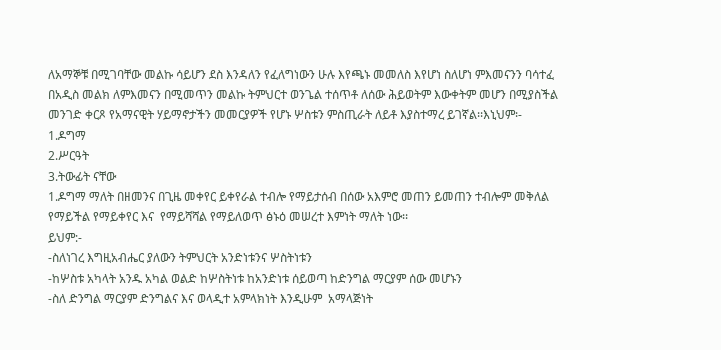ለአማኞቹ በሚገባቸው መልኩ ሳይሆን ደስ እንዳለን የፈለግነውን ሁሉ እየጫኑ መመለስ እየሆነ ስለሆነ ምእመናንን ባሳተፈ በአዲስ መልክ ለምእመናን በሚመጥን መልኩ ትምህርተ ወንጌል ተሰጥቶ ለሰው ሕይወትም እውቀትም መሆን በሚያስችል መንገድ ቀርጾ የአማናዊት ሃይማኖታችን መመርያዎች የሆኑ ሦስቱን ምስጢራት ለይቶ እያስተማረ ይገኛል፡፡እኒህም፡-
1.ዶግማ
2.ሥርዓት
3.ትውፊት ናቸው
1.ዶግማ ማለት በዘመንና በጊዜ መቀየር ይቀየራል ተብሎ የማይታሰብ በሰው አእምሮ መጠን ይመጠን ተብሎም መቅለል የማይችል የማይቀየር እና  የማይሻሻል የማይለወጥ ፅኑዕ መሠረተ እምነት ማለት ነው፡፡
ይህም:-
-ስለነገረ እግዚአብሔር ያለውን ትምህርት አንድነቱንና ሦስትነቱን
-ከሦስቱ አካላት አንዱ አካል ወልድ ከሦስትነቱ ከአንድነቱ ሰይወጣ ከድንግል ማርያም ሰው መሆኑን
-ስለ ድንግል ማርያም ድንግልና እና ወላዲተ አምላክነት እንዲሁም  አማላጅነት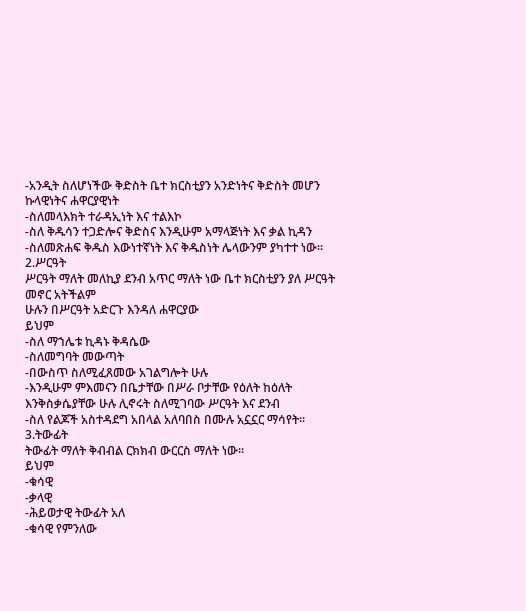-አንዲት ስለሆነችው ቅድስት ቤተ ክርስቲያን አንድነትና ቅድስት መሆን ኩላዊነትና ሐዋርያዊነት
-ስለመላእክት ተራዳኢነት እና ተልእኮ
-ስለ ቅዱሳን ተጋድሎና ቅድስና እንዲሁም አማላጅነት እና ቃል ኪዳን
-ስለመጽሐፍ ቅዱስ እውነተኛነት እና ቅዱስነት ሌላውንም ያካተተ ነው፡፡
2.ሥርዓት
ሥርዓት ማለት መለኪያ ደንብ አጥር ማለት ነው ቤተ ክርስቲያን ያለ ሥርዓት መኖር አትችልም
ሁሉን በሥርዓት አድርጉ እንዳለ ሐዋርያው
ይህም
-ስለ ማኀሌቱ ኪዳኑ ቅዳሴው
-ስለመግባት መውጣት
-በውስጥ ስለሚፈጸመው አገልግሎት ሁሉ
-እንዲሁም ምእመናን በቤታቸው በሥራ ቦታቸው የዕለት ከዕለት እንቅስቃሴያቸው ሁሉ ሊኖሩት ስለሚገባው ሥርዓት እና ደንብ
-ስለ የልጆች አስተዳደግ አበላል አለባበስ በሙሉ አኗኗር ማሳየት፡፡
3.ትውፊት
ትውፊት ማለት ቅብብል ርክክብ ውርርስ ማለት ነው፡፡
ይህም
-ቁሳዊ
-ቃላዊ
-ሕይወታዊ ትውፊት አለ
-ቁሳዊ የምንለው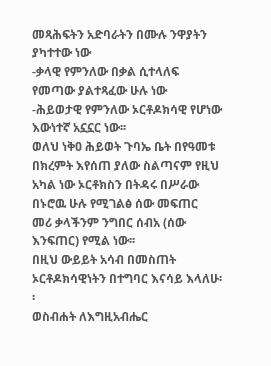መጻሕፍትን አድባራትን በሙሉ ንዋያትን ያካተተው ነው
-ቃላዊ የምንለው በቃል ሲተላለፍ የመጣው ያልተጻፈው ሁሉ ነው
-ሕይወታዊ የምንለው ኦርቶዶክሳዊ የሆነው እውነተኛ አኗኗር ነው፡፡
ወለህ ነቅዐ ሕይወት ጉባኤ ቤት በየዓመቱ በክረምት እየሰጠ ያለው ስልጣናም የዚህ አካል ነው ኦርቶክስን በትዳሩ በሥራው በኑሮዉ ሁሉ የሚገልፅ ሰው መፍጠር
መሪ ቃላችንም ንግበር ሰብአ (ሰው እንፍጠር) የሚል ነው፡፡
በዚህ ውይይት አሳብ በመስጠት ኦርቶዶክሳዊነትን በተግባር እናሳይ እላለሁ፡፡
ወስብሐት ለእግዚአብሔር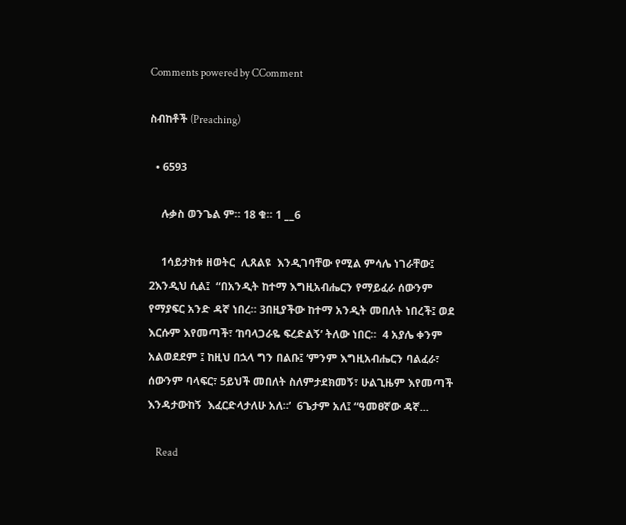Comments powered by CComment

ስብከቶች (Preaching)

  • 6593

    ሉቃስ ወንጌል ም። 18 ቁ። 1 __6

    1ሳይታክቱ ዘወትር  ሊጸልዩ  እንዲገባቸው የሚል ምሳሌ ነገራቸው፤ 2እንዲህ ሲል፤  “በአንዲት ከተማ እግዚአብሔርን የማይፈራ ሰውንም የማያፍር አንድ ዳኛ ነበረ። 3በዚያችው ከተማ አንዲት መበለት ነበረች፤ ወደ እርሱም እየመጣች፣ ‘ከባላጋራዬ ፍረድልኝ’ ትለው ነበር።  4 አያሌ ቀንም አልወደደም ፤ ከዚህ በኋላ ግን በልቡ፤ ‘ምንም እግዚአብሔርን ባልፈራ፣ ሰውንም ባላፍር፣ 5ይህች መበለት ስለምታደክመኝ፣ ሁልጊዜም እየመጣች እንዳታውከኝ  እፈርድላታለሁ አለ።’  6ጌታም አለ፤ “ዓመፀኛው ዳኛ...

    Read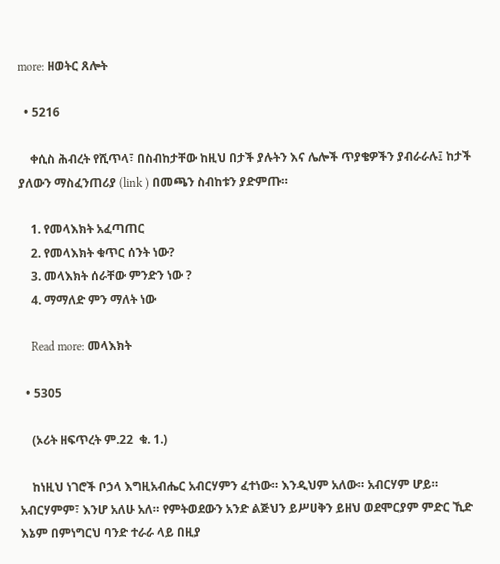more: ዘወትር ጸሎት

  • 5216

    ቀሲስ ሕብረት የሺጥላ፣ በስብከታቸው ከዚህ በታች ያሉትን እና ሌሎች ጥያቄዎችን ያብራራሉ፤ ከታች ያለውን ማስፈንጠሪያ (link ) በመጫን ስብከቱን ያድምጡ።

    1. የመላእክት አፈጣጠር
    2. የመላእክት ቁጥር ሰንት ነው?
    3. መላእክት ሰራቸው ምንድን ነው ?
    4. ማማለድ ምን ማለት ነው

    Read more: መላእክት

  • 5305

    (ኦሪት ዘፍጥረት ም.22  ቁ. 1.)

    ከነዚህ ነገሮች ቦኃላ እግዚአብሔር አብርሃምን ፈተነው። እንዲህም አለው። አብርሃም ሆይ። አብርሃምም፣ እንሆ አለሁ አለ። የምትወደውን አንድ ልጅህን ይሥሀቅን ይዘህ ወደሞርያም ምድር ኺድ እኔም በምነግርህ ባንድ ተራራ ላይ በዚያ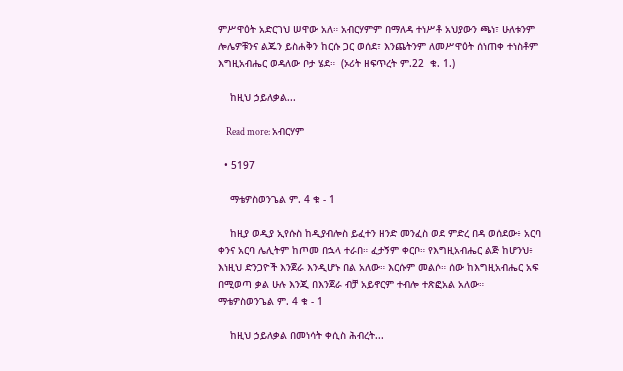ምሥዋዕት አድርገህ ሠዋው አለ። አብርሃምም በማለዳ ተነሥቶ አህያውን ጫነ፣ ሁለቱንም ሎሌዎቹንና ልጁን ይስሐቅን ከርሱ ጋር ወሰደ፣ እንጨትንም ለመሥዋዕት ሰነጠቀ ተነስቶም እግዚአብሔር ወዳለው ቦታ ሄደ።  (ኦሪት ዘፍጥረት ም.22  ቁ. 1.)

    ከዚህ ኃይለቃል...

    Read more: አብርሃም

  • 5197

    ማቴዎስወንጌል ም. 4 ቁ - 1

    ከዚያ ወዲያ ኢየሱስ ከዲያብሎስ ይፈተን ዘንድ መንፈስ ወደ ምድረ በዳ ወሰደው፥ አርባ ቀንና አርባ ሌሊትም ከጦመ በኋላ ተራበ። ፈታኝም ቀርቦ። የእግዚአብሔር ልጅ ከሆንህ፥ እነዚህ ድንጋዮች እንጀራ እንዲሆኑ በል አለው። እርሱም መልሶ። ሰው ከእግዚአብሔር አፍ በሚወጣ ቃል ሁሉ እንጂ በእንጀራ ብቻ አይኖርም ተብሎ ተጽፎአል አለው። ማቴዎስወንጌል ም. 4 ቁ - 1

    ከዚህ ኃይለቃል በመነሳት ቀሲስ ሕብረት...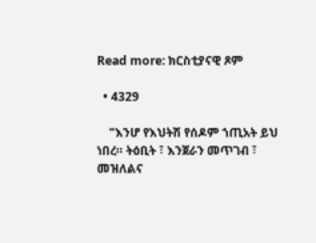Read more: ክርስቲያናዊ ጾም

  • 4329

    "እንሆ የእህትሽ የሰዶም ኀጢአት ይህ ነበረ። ትዕቢት ፣ እንጀራን መጥገብ ፣ መዝለልና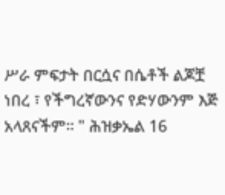ሥራ ምፍታት በርሷና በሴቶች ልጆቿ ነበረ ፣ የችግረኛውንና የድሃውንም እጅ አላጸናችም። " ሕዝቃኤል 16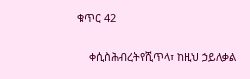ቁጥር 42

    ቀሲስሕብረትየሺጥላ፣ ከዚህ ኃይለቃል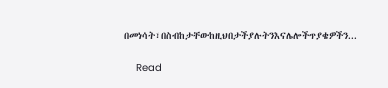በመነሳት፣በስብከታቸውከዚህበታችያሉትንእናሌሎችጥያቄዎችን...

    Read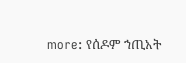more: የሰዶም ኀጢአት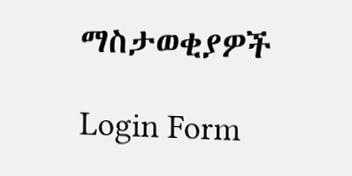ማስታወቂያዎች

Login Form